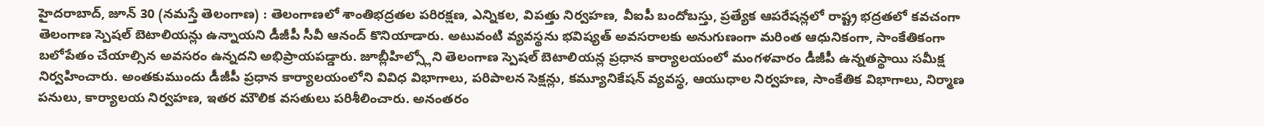హైదరాబాద్, జూన్ 30 (నమస్తే తెలంగాణ) : తెలంగాణలో శాంతిభద్రతల పరిరక్షణ, ఎన్నికల, విపత్తు నిర్వహణ, వీఐపీ బందోబస్తు, ప్రత్యేక ఆపరేషన్లలో రాష్ట్ర భద్రతలో కవచంగా తెలంగాణ స్పెషల్ బెటాలియన్లు ఉన్నాయని డీజీపీ సీవీ ఆనంద్ కొనియాడారు. అటువంటి వ్యవస్థను భవిష్యత్ అవసరాలకు అనుగుణంగా మరింత ఆధునికంగా, సాంకేతికంగా బలోపేతం చేయాల్సిన అవసరం ఉన్నదని అభిప్రాయపడ్డారు. జూబ్లీహిల్స్లోని తెలంగాణ స్పెషల్ బెటాలియన్ల ప్రధాన కార్యాలయంలో మంగళవారం డీజీపీ ఉన్నతస్థాయి సమీక్ష నిర్వహించారు. అంతకుముందు డీజీపీ ప్రధాన కార్యాలయంలోని వివిధ విభాగాలు, పరిపాలన సెక్షన్లు, కమ్యూనికేషన్ వ్యవస్థ, ఆయుధాల నిర్వహణ, సాంకేతిక విభాగాలు, నిర్మాణ పనులు, కార్యాలయ నిర్వహణ, ఇతర మౌలిక వసతులు పరిశీలించారు. అనంతరం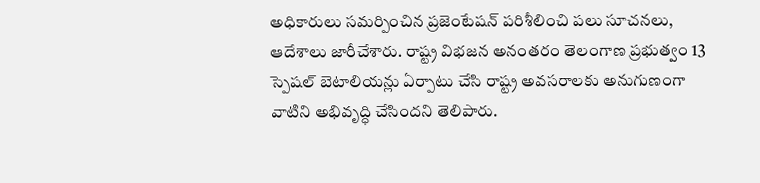అధికారులు సమర్పించిన ప్రజెంటేషన్ పరిశీలించి పలు సూచనలు, ఆదేశాలు జారీచేశారు. రాష్ట్ర విభజన అనంతరం తెలంగాణ ప్రభుత్వం 13 స్పెషల్ బెటాలియన్లు ఏర్పాటు చేసి రాష్ట్ర అవసరాలకు అనుగుణంగా వాటిని అభివృద్ధి చేసిందని తెలిపారు.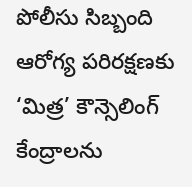పోలీసు సిబ్బంది ఆరోగ్య పరిరక్షణకు ‘మిత్ర’ కౌన్సెలింగ్ కేంద్రాలను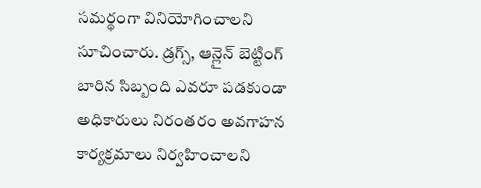సమర్థంగా వినియోగించాలని సూచించారు. డ్రగ్స్, ఆన్లైన్ బెట్టింగ్ బారిన సిబ్బంది ఎవరూ పడకుండా అధికారులు నిరంతరం అవగాహన కార్యక్రమాలు నిర్వహించాలని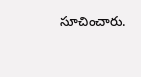సూచించారు.